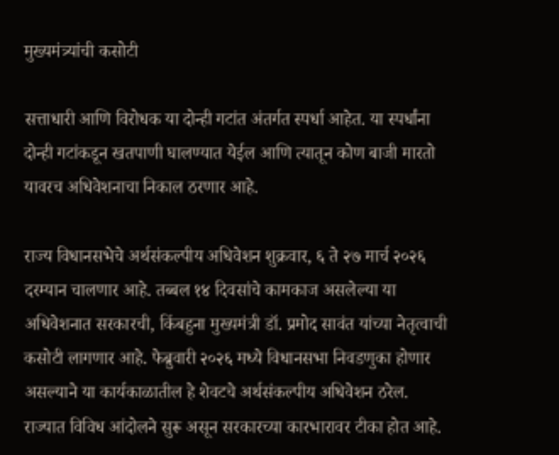मुख्यमंत्र्यांची कसोटी

सत्ताधारी आणि विरोधक या दोन्ही गटांत अंतर्गत स्पर्धा आहेत. या स्पर्धांना दोन्ही गटांकडून खतपाणी घालण्यात येईल आणि त्यातून कोण बाजी मारतो यावरच अधिवेशनाचा निकाल ठरणार आहे.

राज्य विधानसभेचे अर्थसंकल्पीय अधिवेशन शुक्रवार, ६ ते २७ मार्च २०२६ दरम्यान चालणार आहे. तब्बल १४ दिवसांचे कामकाज असलेल्या या अधिवेशनात सरकारची, किंबहुना मुख्यमंत्री डॉ. प्रमोद सावंत यांच्या नेतृत्वाची कसोटी लागणार आहे. फेब्रुवारी २०२६ मध्ये विधानसभा निवडणुका होणार असल्याने या कार्यकाळातील हे शेवटचे अर्थसंकल्पीय अधिवेशन ठरेल.
राज्यात विविध आंदोलने सुरू असून सरकारच्या कारभारावर टीका होत आहे.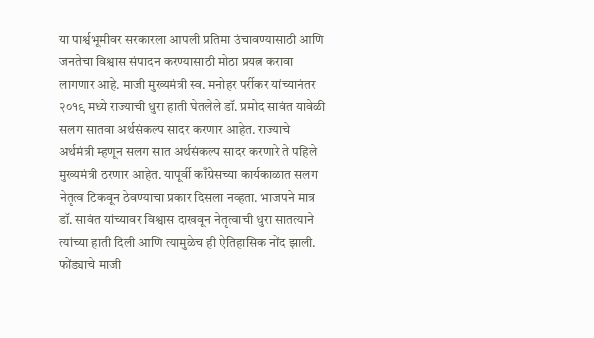या पार्श्वभूमीवर सरकारला आपली प्रतिमा उंचावण्यासाठी आणि जनतेचा विश्वास संपादन करण्यासाठी मोठा प्रयत्न करावा लागणार आहे. माजी मुख्यमंत्री स्व. मनोहर पर्रीकर यांच्यानंतर २०१९ मध्ये राज्याची धुरा हाती घेतलेले डॉ. प्रमोद सावंत यावेळी सलग सातवा अर्थसंकल्प सादर करणार आहेत. राज्याचे अर्थमंत्री म्हणून सलग सात अर्थसंकल्प सादर करणारे ते पहिले मुख्यमंत्री ठरणार आहेत. यापूर्वी काँग्रेसच्या कार्यकाळात सलग नेतृत्व टिकवून ठेवण्याचा प्रकार दिसला नव्हता. भाजपने मात्र डॉ. सावंत यांच्यावर विश्वास दाखवून नेतृत्वाची धुरा सातत्याने त्यांच्या हाती दिली आणि त्यामुळेच ही ऐतिहासिक नोंद झाली.
फोंड्याचे माजी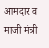आमदार व माजी मंत्री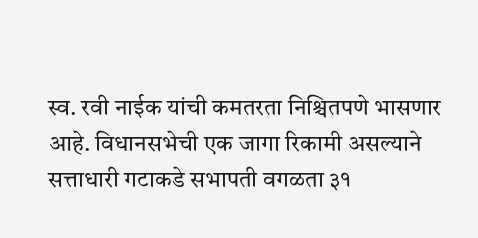स्व. रवी नाईक यांची कमतरता निश्चितपणे भासणार आहे. विधानसभेची एक जागा रिकामी असल्याने सत्ताधारी गटाकडे सभापती वगळता ३१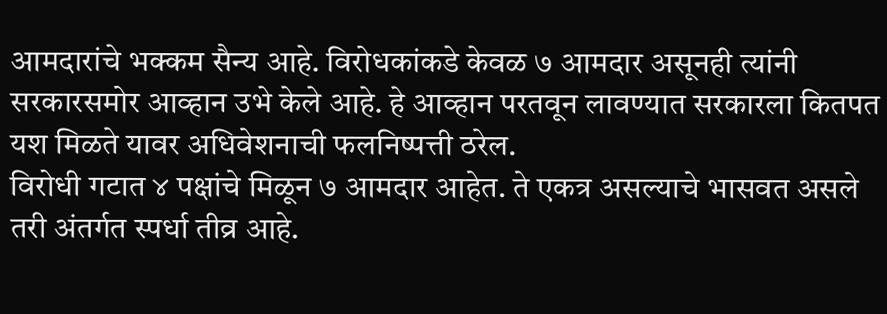आमदारांचे भक्कम सैन्य आहे. विरोधकांकडे केवळ ७ आमदार असूनही त्यांनी सरकारसमोर आव्हान उभे केले आहे. हे आव्हान परतवून लावण्यात सरकारला कितपत यश मिळते यावर अधिवेशनाची फलनिष्पत्ती ठरेल.
विरोधी गटात ४ पक्षांचे मिळून ७ आमदार आहेत. ते एकत्र असल्याचे भासवत असले तरी अंतर्गत स्पर्धा तीव्र आहे.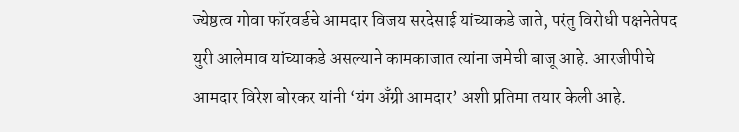ज्येष्ठत्व गोवा फॉरवर्डचे आमदार विजय सरदेसाई यांच्याकडे जाते, परंतु विरोधी पक्षनेतेपद युरी आलेमाव यांच्याकडे असल्याने कामकाजात त्यांना जमेची बाजू आहे. आरजीपीचे आमदार विरेश बोरकर यांनी ‘यंग अँग्री आमदार’ अशी प्रतिमा तयार केली आहे.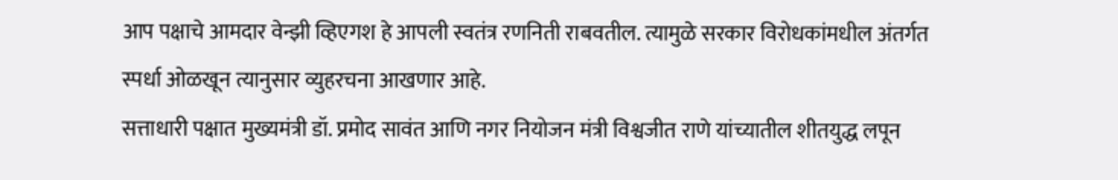आप पक्षाचे आमदार वेन्झी व्हिएगश हे आपली स्वतंत्र रणनिती राबवतील. त्यामुळे सरकार विरोधकांमधील अंतर्गत स्पर्धा ओळखून त्यानुसार व्युहरचना आखणार आहे.
सत्ताधारी पक्षात मुख्यमंत्री डॉ. प्रमोद सावंत आणि नगर नियोजन मंत्री विश्वजीत राणे यांच्यातील शीतयुद्ध लपून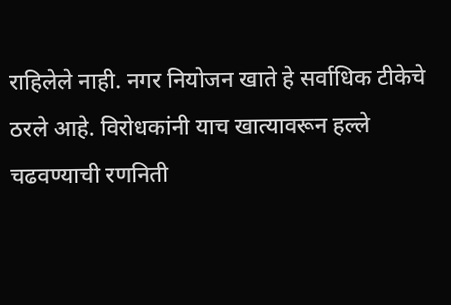राहिलेले नाही. नगर नियोजन खाते हे सर्वाधिक टीकेचे ठरले आहे. विरोधकांनी याच खात्यावरून हल्ले चढवण्याची रणनिती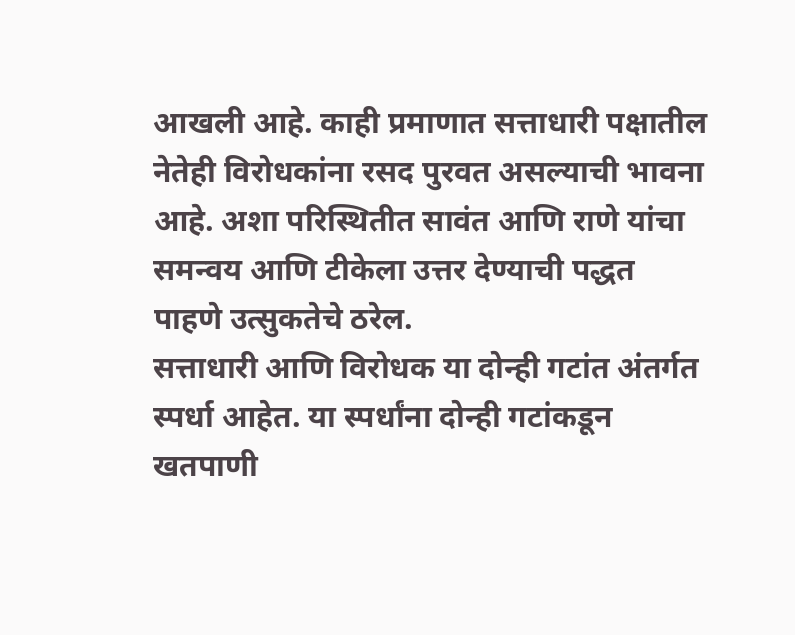आखली आहे. काही प्रमाणात सत्ताधारी पक्षातील नेतेही विरोधकांना रसद पुरवत असल्याची भावना आहे. अशा परिस्थितीत सावंत आणि राणे यांचा समन्वय आणि टीकेला उत्तर देण्याची पद्धत पाहणे उत्सुकतेचे ठरेल.
सत्ताधारी आणि विरोधक या दोन्ही गटांत अंतर्गत स्पर्धा आहेत. या स्पर्धांना दोन्ही गटांकडून खतपाणी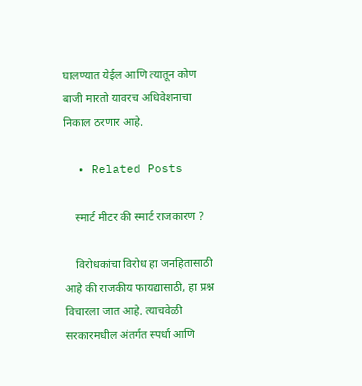घालण्यात येईल आणि त्यातून कोण बाजी मारतो यावरच अधिवेशनाचा निकाल ठरणार आहे.

  • Related Posts

    स्मार्ट मीटर की स्मार्ट राजकारण ?

    विरोधकांचा विरोध हा जनहितासाठी आहे की राजकीय फायद्यासाठी, हा प्रश्न विचारला जात आहे. त्याचवेळी सरकारमधील अंतर्गत स्पर्धा आणि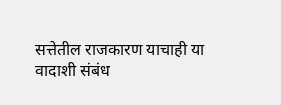सत्तेतील राजकारण याचाही या वादाशी संबंध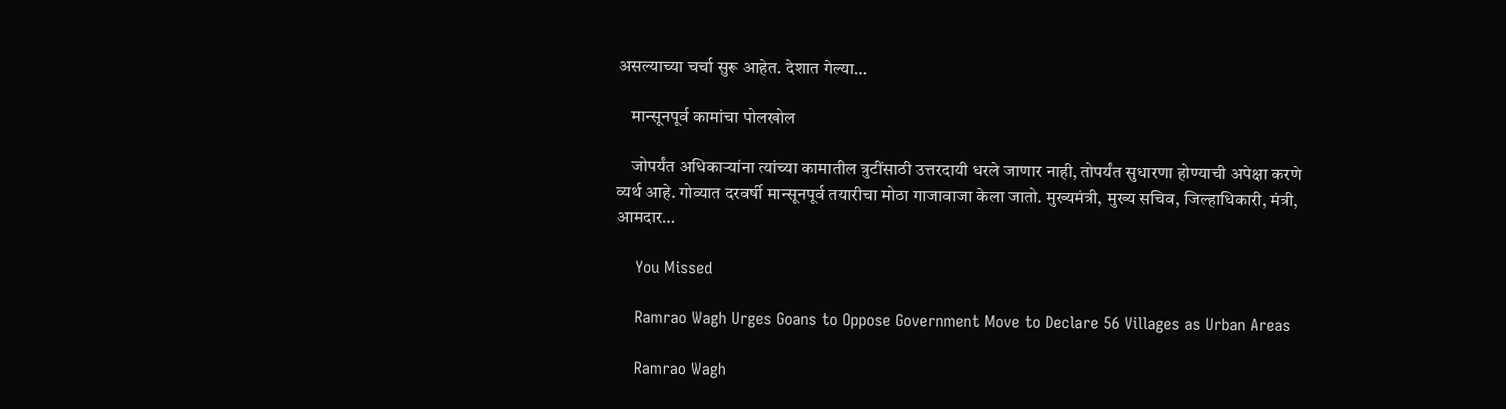असल्याच्या चर्चा सुरू आहेत. देशात गेल्या…

    मान्सूनपूर्व कामांचा पोलखोल

    जोपर्यंत अधिकाऱ्यांना त्यांच्या कामातील त्रुटींसाठी उत्तरदायी धरले जाणार नाही, तोपर्यंत सुधारणा होण्याची अपेक्षा करणे व्यर्थ आहे. गोव्यात दरवर्षी मान्सूनपूर्व तयारीचा मोठा गाजावाजा केला जातो. मुख्यमंत्री, मुख्य सचिव, जिल्हाधिकारी, मंत्री, आमदार…

    You Missed

    Ramrao Wagh Urges Goans to Oppose Government Move to Declare 56 Villages as Urban Areas

    Ramrao Wagh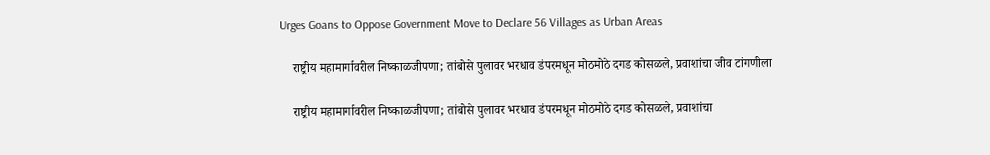Urges Goans to Oppose Government Move to Declare 56 Villages as Urban Areas

    राष्ट्रीय महामार्गावरील निष्काळजीपणा; तांबोसे पुलावर भरधाव डंपरमधून मोठमोठे दगड कोसळले, प्रवाशांचा जीव टांगणीला

    राष्ट्रीय महामार्गावरील निष्काळजीपणा; तांबोसे पुलावर भरधाव डंपरमधून मोठमोठे दगड कोसळले, प्रवाशांचा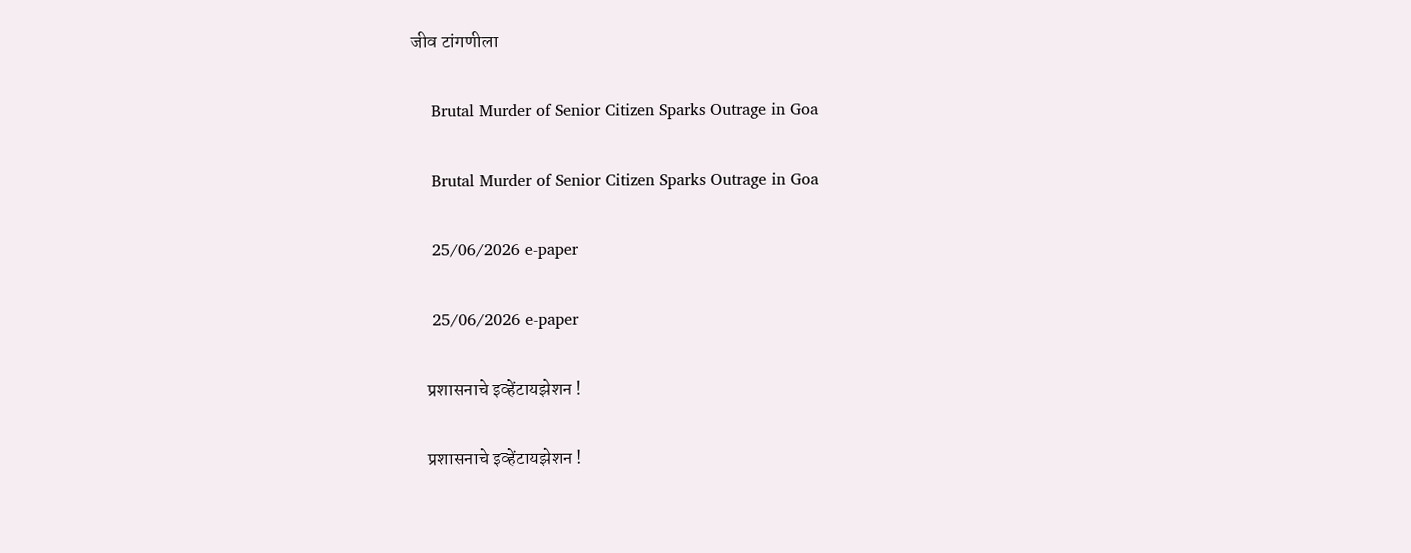जीव टांगणीला

    Brutal Murder of Senior Citizen Sparks Outrage in Goa

    Brutal Murder of Senior Citizen Sparks Outrage in Goa

    25/06/2026 e-paper

    25/06/2026 e-paper

    प्रशासनाचे इव्हेंटायझेशन !

    प्रशासनाचे इव्हेंटायझेशन !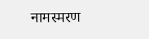नामस्मरण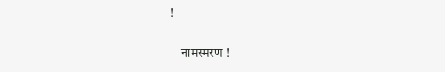!

    नामस्मरण !